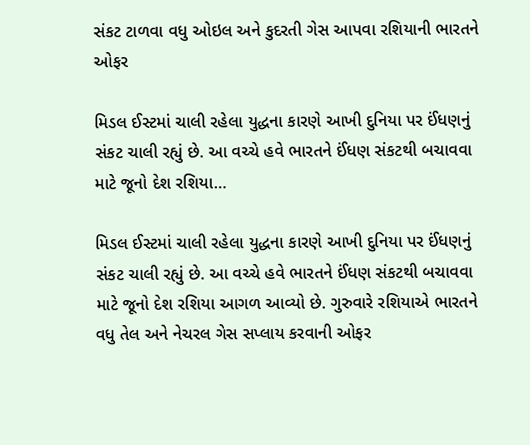સંકટ ટાળવા વધુ ઓઇલ અને કુદરતી ગેસ આપવા રશિયાની ભારતને ઓફર

મિડલ ઈસ્ટમાં ચાલી રહેલા યુદ્ધના કારણે આખી દુનિયા પર ઈંધણનું સંકટ ચાલી રહ્યું છે. આ વચ્ચે હવે ભારતને ઈંધણ સંકટથી બચાવવા માટે જૂનો દેશ રશિયા…

મિડલ ઈસ્ટમાં ચાલી રહેલા યુદ્ધના કારણે આખી દુનિયા પર ઈંધણનું સંકટ ચાલી રહ્યું છે. આ વચ્ચે હવે ભારતને ઈંધણ સંકટથી બચાવવા માટે જૂનો દેશ રશિયા આગળ આવ્યો છે. ગુરુવારે રશિયાએ ભારતને વધુ તેલ અને નેચરલ ગેસ સપ્લાય કરવાની ઓફર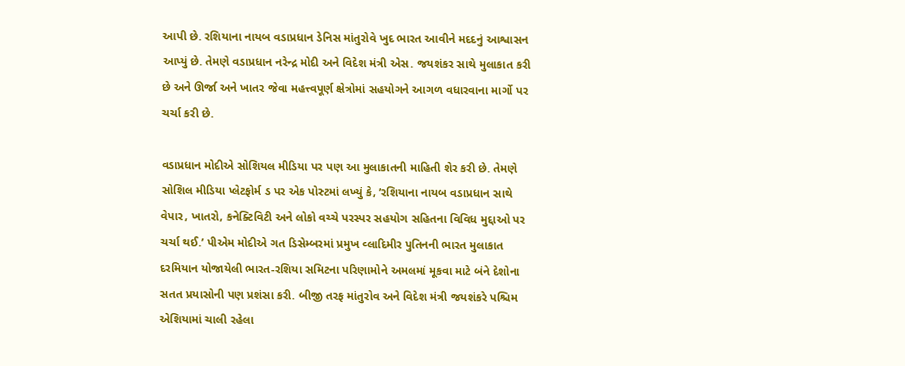આપી છે. રશિયાના નાયબ વડાપ્રધાન ડેનિસ માંતુરોવે ખુદ ભારત આવીને મદદનું આશ્વાસન આપ્યું છે. તેમણે વડાપ્રધાન નરેન્દ્ર મોદી અને વિદેશ મંત્રી એસ. જયશંકર સાથે મુલાકાત કરી છે અને ઊર્જા અને ખાતર જેવા મહત્ત્વપૂર્ણ ક્ષેત્રોમાં સહયોગને આગળ વધારવાના માર્ગો પર ચર્ચા કરી છે.

વડાપ્રધાન મોદીએ સોશિયલ મીડિયા પર પણ આ મુલાકાતની માહિતી શેર કરી છે. તેમણે સોશિલ મીડિયા પ્લેટફોર્મ ડ પર એક પોસ્ટમાં લખ્યું કે, ’રશિયાના નાયબ વડાપ્રધાન સાથે વેપાર, ખાતરો, કનેક્ટિવિટી અને લોકો વચ્ચે પરસ્પર સહયોગ સહિતના વિવિધ મુદ્દાઓ પર ચર્ચા થઈ.’ પીએમ મોદીએ ગત ડિસેમ્બરમાં પ્રમુખ વ્લાદિમીર પુતિનની ભારત મુલાકાત દરમિયાન યોજાયેલી ભારત-રશિયા સમિટના પરિણામોને અમલમાં મૂકવા માટે બંને દેશોના સતત પ્રયાસોની પણ પ્રશંસા કરી. બીજી તરફ માંતુરોવ અને વિદેશ મંત્રી જયશંકરે પશ્ચિમ એશિયામાં ચાલી રહેલા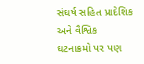સંઘર્ષ સહિત પ્રાદેશિક અને વૈશ્વિક ઘટનાક્રમો પર પણ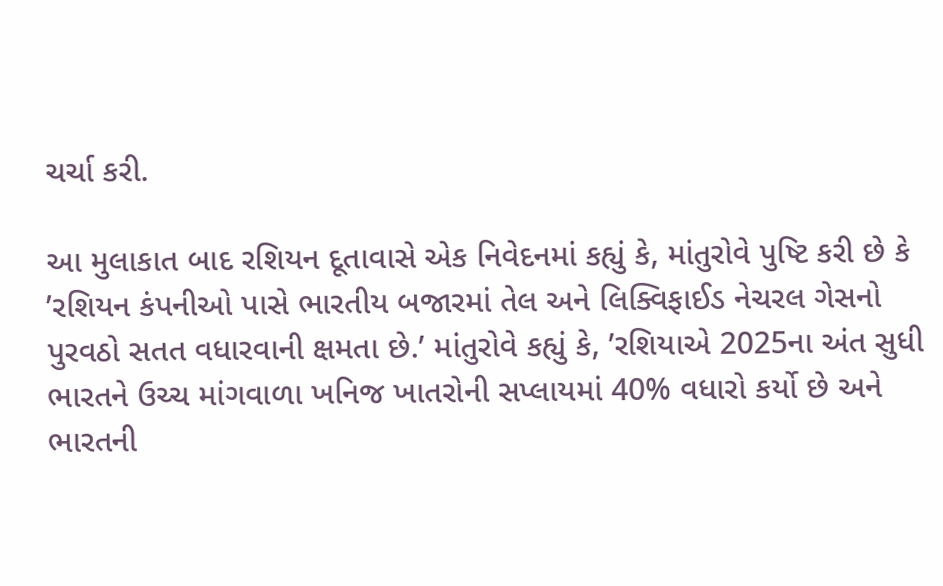ચર્ચા કરી.

આ મુલાકાત બાદ રશિયન દૂતાવાસે એક નિવેદનમાં કહ્યું કે, માંતુરોવે પુષ્ટિ કરી છે કે ’રશિયન કંપનીઓ પાસે ભારતીય બજારમાં તેલ અને લિક્વિફાઈડ નેચરલ ગેસનો પુરવઠો સતત વધારવાની ક્ષમતા છે.’ માંતુરોવે કહ્યું કે, ’રશિયાએ 2025ના અંત સુધી ભારતને ઉચ્ચ માંગવાળા ખનિજ ખાતરોની સપ્લાયમાં 40% વધારો કર્યો છે અને ભારતની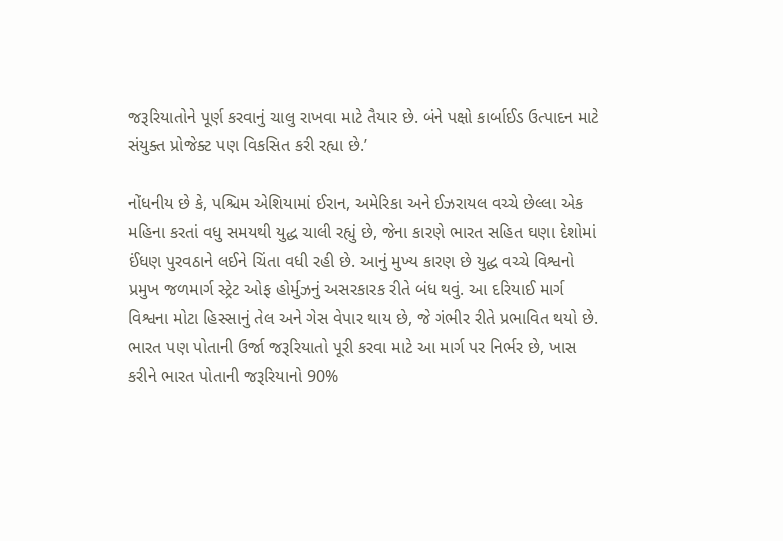જરૂરિયાતોને પૂર્ણ કરવાનું ચાલુ રાખવા માટે તૈયાર છે. બંને પક્ષો કાર્બાઈડ ઉત્પાદન માટે સંયુક્ત પ્રોજેક્ટ પણ વિકસિત કરી રહ્યા છે.’

નોંધનીય છે કે, પશ્ચિમ એશિયામાં ઈરાન, અમેરિકા અને ઈઝરાયલ વચ્ચે છેલ્લા એક મહિના કરતાં વધુ સમયથી યુદ્ધ ચાલી રહ્યું છે, જેના કારણે ભારત સહિત ઘણા દેશોમાં ઈંધણ પુરવઠાને લઈને ચિંતા વધી રહી છે. આનું મુખ્ય કારણ છે યુદ્ધ વચ્ચે વિશ્વનો પ્રમુખ જળમાર્ગ સ્ટ્રેટ ઓફ હોર્મુઝનું અસરકારક રીતે બંધ થવું. આ દરિયાઈ માર્ગ વિશ્વના મોટા હિસ્સાનું તેલ અને ગેસ વેપાર થાય છે, જે ગંભીર રીતે પ્રભાવિત થયો છે. ભારત પણ પોતાની ઉર્જા જરૂરિયાતો પૂરી કરવા માટે આ માર્ગ પર નિર્ભર છે, ખાસ કરીને ભારત પોતાની જરૂરિયાનો 90%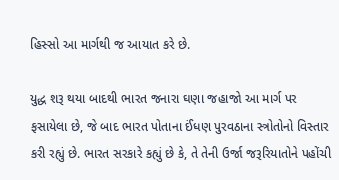હિસ્સો આ માર્ગથી જ આયાત કરે છે.

યુદ્ધ શરૂ થયા બાદથી ભારત જનારા ઘણા જહાજો આ માર્ગ પર ફસાયેલા છે, જે બાદ ભારત પોતાના ઈંધણ પુરવઠાના સ્ત્રોતોનો વિસ્તાર કરી રહ્યું છે. ભારત સરકારે કહ્યું છે કે, તે તેની ઉર્જા જરૂરિયાતોને પહોંચી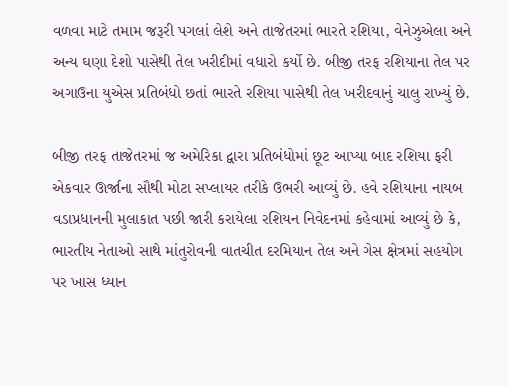વળવા માટે તમામ જરૂરી પગલાં લેશે અને તાજેતરમાં ભારતે રશિયા, વેનેઝુએલા અને અન્ય ઘણા દેશો પાસેથી તેલ ખરીદીમાં વધારો કર્યો છે. બીજી તરફ રશિયાના તેલ પર અગાઉના યુએસ પ્રતિબંધો છતાં ભારતે રશિયા પાસેથી તેલ ખરીદવાનું ચાલુ રાખ્યું છે.

બીજી તરફ તાજેતરમાં જ અમેરિકા દ્વારા પ્રતિબંધોમાં છૂટ આપ્યા બાદ રશિયા ફરી એકવાર ઊર્જાના સૌથી મોટા સપ્લાયર તરીકે ઉભરી આવ્યું છે. હવે રશિયાના નાયબ વડાપ્રધાનની મુલાકાત પછી જારી કરાયેલા રશિયન નિવેદનમાં કહેવામાં આવ્યું છે કે, ભારતીય નેતાઓ સાથે માંતુરોવની વાતચીત દરમિયાન તેલ અને ગેસ ક્ષેત્રમાં સહયોગ પર ખાસ ધ્યાન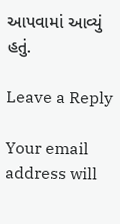આપવામાં આવ્યું હતું.

Leave a Reply

Your email address will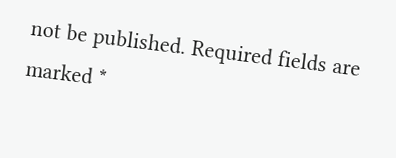not be published. Required fields are marked *